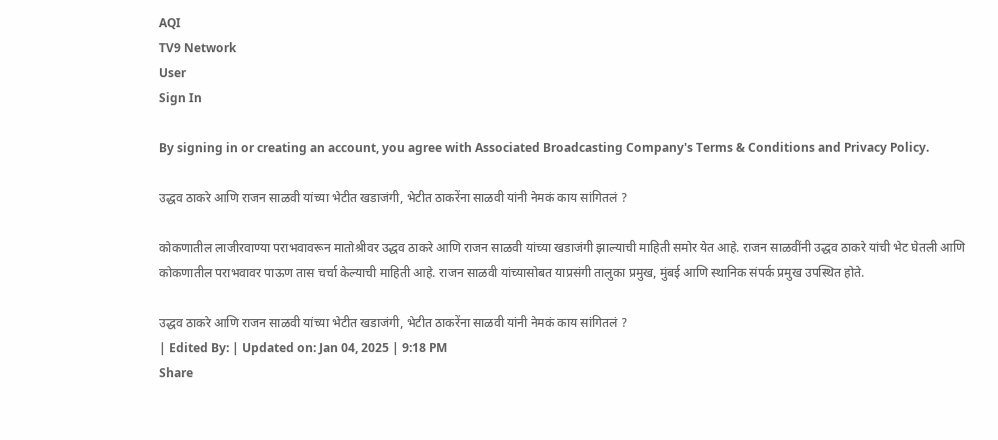AQI
TV9 Network
User
Sign In

By signing in or creating an account, you agree with Associated Broadcasting Company's Terms & Conditions and Privacy Policy.

उद्धव ठाकरे आणि राजन साळवी यांच्या भेटीत खडाजंगी, भेटीत ठाकरेंना साळवी यांनी नेमकं काय सांगितलं ?

कोकणातील लाजीरवाण्या पराभवावरून मातोश्रीवर उद्धव ठाकरे आणि राजन साळवी यांच्या खडाजंगी झाल्याची माहिती समोर येत आहे. राजन साळवींनी उद्धव ठाकरे यांची भेट घेतली आणि कोकणातील पराभवावर पाऊण तास चर्चा केल्याची माहिती आहे. राजन साळवी यांच्यासोबत याप्रसंगी तालुका प्रमुख, मुंबई आणि स्थानिक संपर्क प्रमुख उपस्थित होते.

उद्धव ठाकरे आणि राजन साळवी यांच्या भेटीत खडाजंगी, भेटीत ठाकरेंना साळवी यांनी नेमकं काय सांगितलं ?
| Edited By: | Updated on: Jan 04, 2025 | 9:18 PM
Share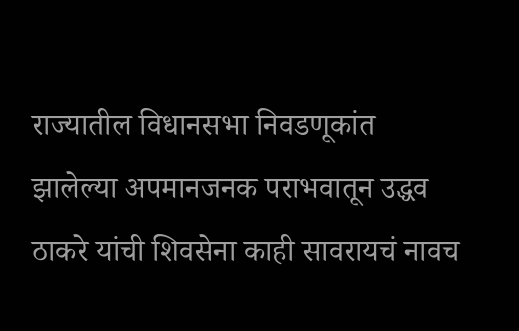राज्यातील विधानसभा निवडणूकांत झालेल्या अपमानजनक पराभवातून उद्धव ठाकरे यांची शिवसेना काही सावरायचं नावच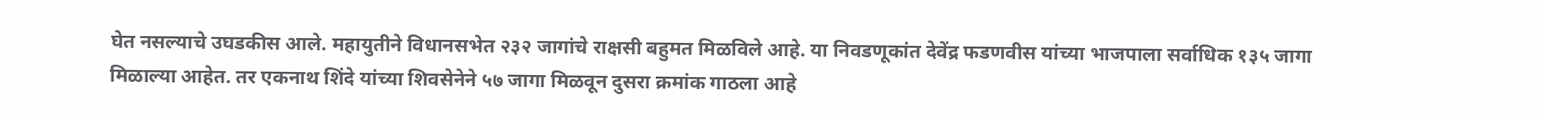घेत नसल्याचे उघडकीस आले. महायुतीने विधानसभेत २३२ जागांचे राक्षसी बहुमत मिळविले आहे. या निवडणूकांत देवेंद्र फडणवीस यांच्या भाजपाला सर्वाधिक १३५ जागा मिळाल्या आहेत. तर एकनाथ शिंदे यांच्या शिवसेनेने ५७ जागा मिळवून दुसरा क्रमांक गाठला आहे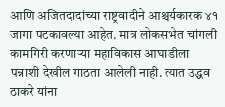आणि अजितदादांच्या राष्ट्रवादीने आश्चर्यकारक ४१ जागा पटकावल्या आहेत. मात्र लोकसभेत चांगली कामगिरी करणाऱ्या महाविकास आघाडीला पन्नाशी देखील गाठता आलेली नाही. त्यात उद्धव ठाकरे यांना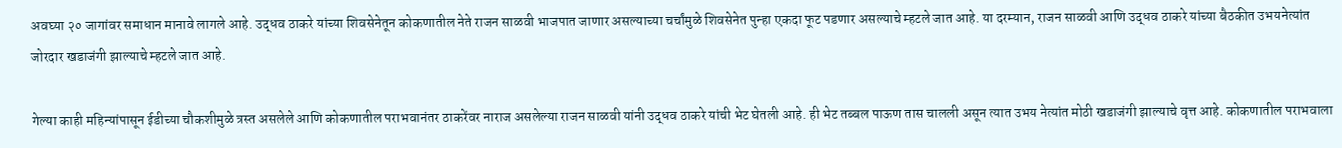अवघ्या २० जागांवर समाधान मानावे लागले आहे. उद्धव ठाकरे यांच्या शिवसेनेतून कोकणातील नेते राजन साळवी भाजपात जाणार असल्याच्या चर्चांमुळे शिवसेनेत पुन्हा एकदा फूट पडणार असल्याचे म्हटले जात आहे. या दरम्यान, राजन साळवी आणि उद्धव ठाकरे यांच्या बैठकीत उभयनेत्यांत जोरदार खडाजंगी झाल्याचे म्हटले जात आहे.

गेल्या काही महिन्यांपासून ईडीच्या चौकशीमुळे त्रस्त असलेले आणि कोकणातील पराभवानंतर ठाकरेंवर नाराज असलेल्या राजन साळवी यांनी उद्धव ठाकरे यांची भेट घेतली आहे. ही भेट तब्बल पाऊण तास चालली असून त्यात उभय नेत्यांत मोठी खडाजंगी झाल्याचे वृत्त आहे. कोकणातील पराभवाला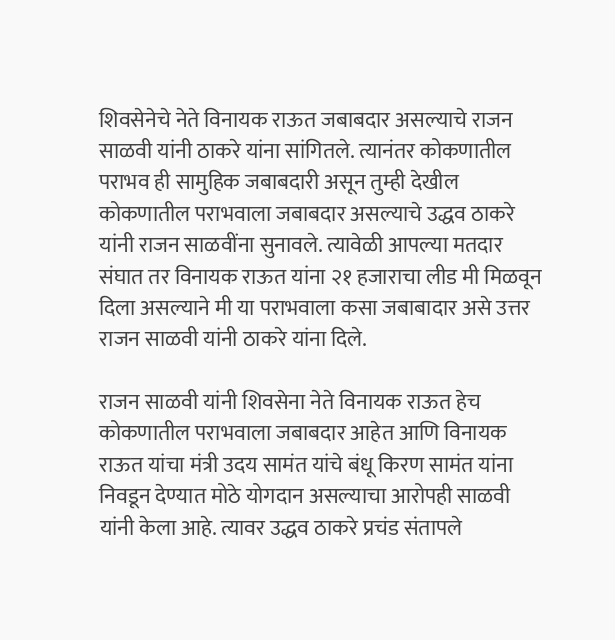शिवसेनेचे नेते विनायक राऊत जबाबदार असल्याचे राजन साळवी यांनी ठाकरे यांना सांगितले. त्यानंतर कोकणातील पराभव ही सामुहिक जबाबदारी असून तुम्ही देखील कोकणातील पराभवाला जबाबदार असल्याचे उद्धव ठाकरे यांनी राजन साळवींना सुनावले. त्यावेळी आपल्या मतदार संघात तर विनायक राऊत यांना २१ हजाराचा लीड मी मिळवून दिला असल्याने मी या पराभवाला कसा जबाबादार असे उत्तर राजन साळवी यांनी ठाकरे यांना दिले.

राजन साळवी यांनी शिवसेना नेते विनायक राऊत हेच कोकणातील पराभवाला जबाबदार आहेत आणि विनायक राऊत यांचा मंत्री उदय सामंत यांचे बंधू किरण सामंत यांना निवडून देण्यात मोठे योगदान असल्याचा आरोपही साळवी यांनी केला आहे. त्यावर उद्धव ठाकरे प्रचंड संतापले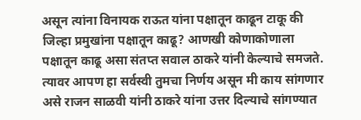असून त्यांना विनायक राऊत यांना पक्षातून काढून टाकू की जिल्हा प्रमुखांना पक्षातून काढू? आणखी कोणाकोणाला पक्षातून काढू असा संतप्त सवाल ठाकरे यांनी केल्याचे समजते. त्यावर आपण हा सर्वस्वी तुमचा निर्णय असून मी काय सांगणार असे राजन साळवी यांनी ठाकरे यांना उत्तर दिल्याचे सांगण्यात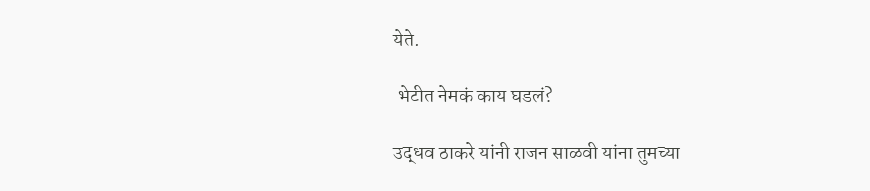येते.

 भेटीत नेमकं काय घडलं?

उद्धव ठाकरे यांनी राजन साळवी यांना तुमच्या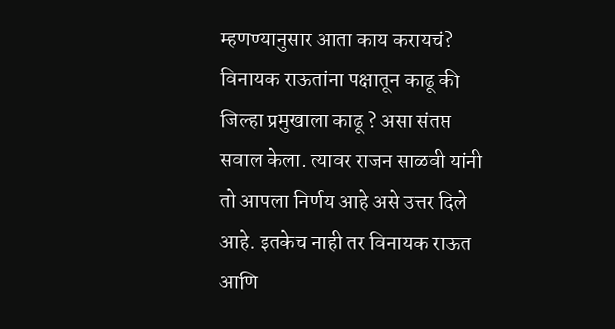म्हणण्यानुसार आता काय करायचं? विनायक राऊतांना पक्षातून काढू की जिल्हा प्रमुखाला काढू ? असा संतप्त सवाल केला. त्यावर राजन साळवी यांनी तो आपला निर्णय आहे असे उत्तर दिले आहे. इतकेच नाही तर विनायक राऊत आणि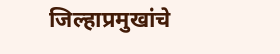जिल्हाप्रमुखांचे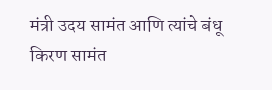मंत्री उदय सामंत आणि त्यांचे बंधू किरण सामंत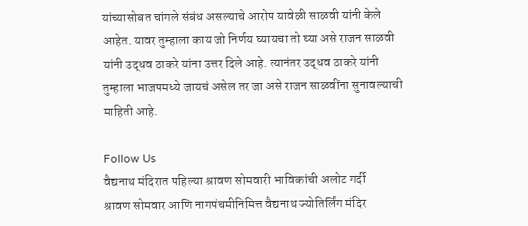यांच्यासोबत चांगले संबंध असल्याचे आरोप यावेळी साळवी यांनी केले आहेत. यावर तुम्हाला काय जो निर्णय घ्यायचा तो घ्या असे राजन साळवी यांनी उद्धव ठाकरे यांना उत्तर दिले आहे. त्यानंतर उद्धव ठाकरे यांनी तुम्हाला भाजपमध्ये जायचं असेल तर जा असे राजन साळवींना सुनावल्याची माहिती आहे.

Follow Us
वैद्यनाथ मंदिरात पहिल्या श्रावण सोमवारी भाविकांची अलोट गर्दी
श्रावण सोमवार आणि नागपंचमीनिमित्त वैद्यनाथ ज्योतिर्लिंग मंदिर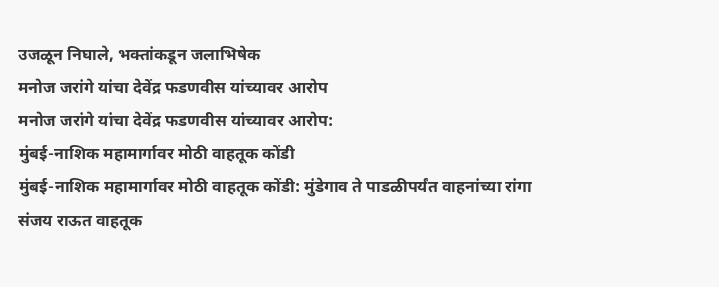उजळून निघाले, भक्तांकडून जलाभिषेक
मनोज जरांगे यांचा देवेंद्र फडणवीस यांच्यावर आरोप
मनोज जरांगे यांचा देवेंद्र फडणवीस यांच्यावर आरोप:
मुंबई-नाशिक महामार्गावर मोठी वाहतूक कोंडी
मुंबई-नाशिक महामार्गावर मोठी वाहतूक कोंडी: मुंडेगाव ते पाडळीपर्यंत वाहनांच्या रांगा
संजय राऊत वाहतूक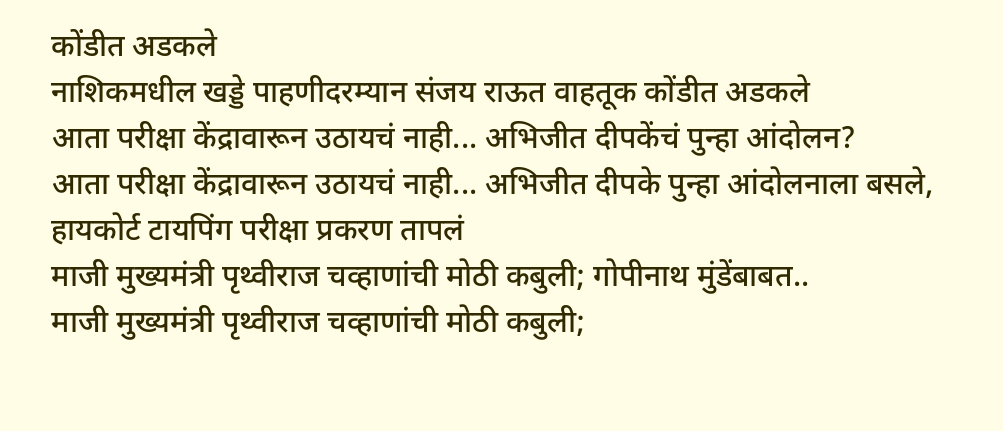कोंडीत अडकले
नाशिकमधील खड्डे पाहणीदरम्यान संजय राऊत वाहतूक कोंडीत अडकले
आता परीक्षा केंद्रावारून उठायचं नाही... अभिजीत दीपकेंचं पुन्हा आंदोलन?
आता परीक्षा केंद्रावारून उठायचं नाही... अभिजीत दीपके पुन्हा आंदोलनाला बसले, हायकोर्ट टायपिंग परीक्षा प्रकरण तापलं
माजी मुख्यमंत्री पृथ्वीराज चव्हाणांची मोठी कबुली; गोपीनाथ मुंडेंबाबत..
माजी मुख्यमंत्री पृथ्वीराज चव्हाणांची मोठी कबुली;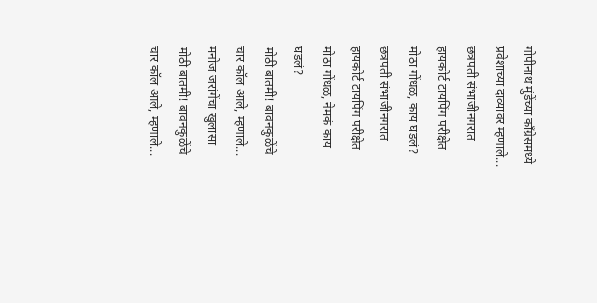गोपीनाथ मुंडेंच्या काँग्रेसमध्ये प्रवेशाच्या दाव्यावर म्हणाले...
छत्रपती संभाजीनगरात हायकोर्ट टायपिंग परीक्षेत मोठा गोंधळ, काय घडलं?
छत्रपती संभाजीनगरात हायकोर्ट टायपिंग परीक्षेत मोठा गोंधळ, नेमकं काय घडलं?
मोठी बातमी! बावनकुळेंचे चार कॉल आले, म्हणाले... मनोज जरांगेंचा खुलासा
मोठी बातमी! बावनकुळेंचे चार कॉल आले, म्हणाले...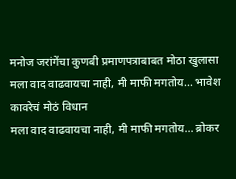मनोज जरांगेंचा कुणबी प्रमाणपत्राबाबत मोठा खुलासा
मला वाद वाढवायचा नाही, मी माफी मगतोय... भावेश कावरेचं मोठं विधान
मला वाद वाढवायचा नाही, मी माफी मगतोय... ब्रोकर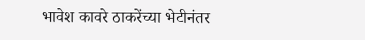भावेश कावरे ठाकरेंच्या भेटीनंतर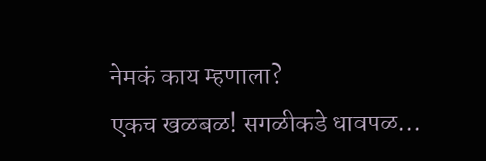नेमकं काय म्हणाला?
एकच खळबळ! सगळीकडे धावपळ...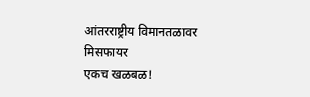आंतरराष्ट्रीय विमानतळावर मिसफायर
एकच खळबळ!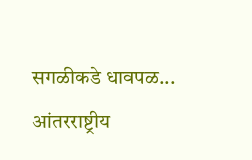सगळीकडे धावपळ... आंतरराष्ट्रीय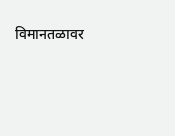विमानतळावर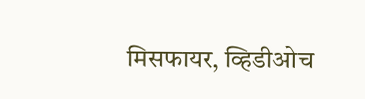मिसफायर, व्हिडीओच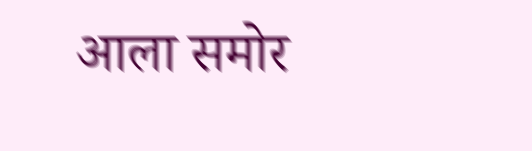आला समोर